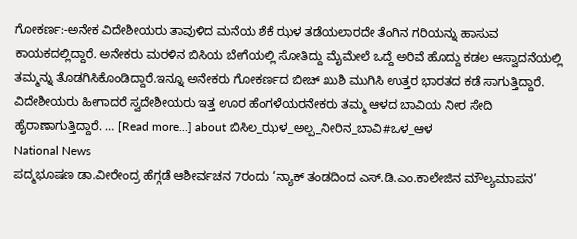ಗೋಕರ್ಣ:-ಅನೇಕ ವಿದೇಶೀಯರು ತಾವುಳಿದ ಮನೆಯ ಶೆಕೆ ಝಳ ತಡೆಯಲಾರದೇ ತೆಂಗಿನ ಗರಿಯನ್ನು ಹಾಸುವ ಕಾಯಕದಲ್ಲಿದ್ದಾರೆ. ಅನೇಕರು ಮರಳಿನ ಬಿಸಿಯ ಬೇಗೆಯಲ್ಲಿ ಸೋತಿದ್ದು ಮೈಮೇಲೆ ಒದ್ದೆ ಅರಿವೆ ಹೊದ್ದು ಕಡಲ ಆಸ್ವಾದನೆಯಲ್ಲಿ ತಮ್ಮನ್ನು ತೊಡಗಿಸಿಕೊಂಡಿದ್ದಾರೆ.ಇನ್ನೂ ಅನೇಕರು ಗೋಕರ್ಣದ ಬೀಚ್ ಖುಶಿ ಮುಗಿಸಿ ಉತ್ತರ ಭಾರತದ ಕಡೆ ಸಾಗುತ್ತಿದ್ದಾರೆ. ವಿದೇಶೀಯರು ಹೀಗಾದರೆ ಸ್ವದೇಶೀಯರು ಇತ್ತ ಊರ ಹೆಂಗಳೆಯರನೇಕರು ತಮ್ಮ ಆಳದ ಬಾವಿಯ ನೀರ ಸೇದಿ ಹೈರಾಣಾಗುತ್ತಿದ್ದಾರೆ. … [Read more...] about ಬಿಸಿಲ_ಝಳ_ಅಲ್ಪ_ನೀರಿನ_ಬಾವಿ#ಒಳ_ಆಳ
National News
ಪದ್ಮಭೂಷಣ ಡಾ.ವೀರೇಂದ್ರ ಹೆಗ್ಗಡೆ ಆಶೀರ್ವಚನ 7ರಂದು ‘ನ್ಯಾಕ್ ತಂಡದಿಂದ ಎಸ್.ಡಿ.ಎಂ.ಕಾಲೇಜಿನ ಮೌಲ್ಯಮಾಪನ’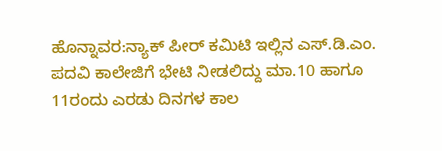ಹೊನ್ನಾವರ:ನ್ಯಾಕ್ ಪೀರ್ ಕಮಿಟಿ ಇಲ್ಲಿನ ಎಸ್.ಡಿ.ಎಂ. ಪದವಿ ಕಾಲೇಜಿಗೆ ಭೇಟಿ ನೀಡಲಿದ್ದು ಮಾ.10 ಹಾಗೂ 11ರಂದು ಎರಡು ದಿನಗಳ ಕಾಲ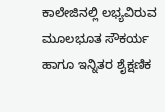ಕಾಲೇಜಿನಲ್ಲಿ ಲಭ್ಯವಿರುವ ಮೂಲಭೂತ ಸೌಕರ್ಯ ಹಾಗೂ ಇನ್ನಿತರ ಶೈಕ್ಷಣಿಕ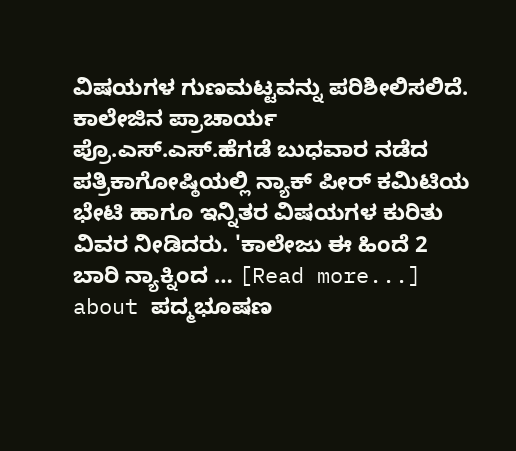ವಿಷಯಗಳ ಗುಣಮಟ್ಟವನ್ನು ಪರಿಶೀಲಿಸಲಿದೆ. ಕಾಲೇಜಿನ ಪ್ರಾಚಾರ್ಯ ಪ್ರೊ.ಎಸ್.ಎಸ್.ಹೆಗಡೆ ಬುಧವಾರ ನಡೆದ ಪತ್ರಿಕಾಗೋಷ್ಠಿಯಲ್ಲಿ ನ್ಯಾಕ್ ಪೀರ್ ಕಮಿಟಿಯ ಭೇಟಿ ಹಾಗೂ ಇನ್ನಿತರ ವಿಷಯಗಳ ಕುರಿತು ವಿವರ ನೀಡಿದರು. 'ಕಾಲೇಜು ಈ ಹಿಂದೆ 2 ಬಾರಿ ನ್ಯಾಕ್ನಿಂದ … [Read more...] about ಪದ್ಮಭೂಷಣ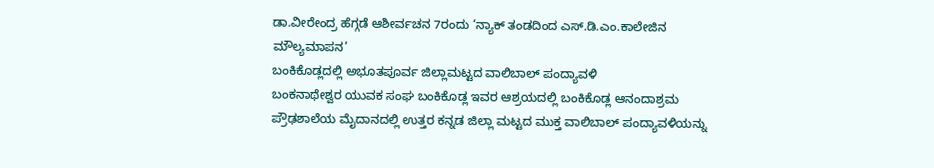ಡಾ.ವೀರೇಂದ್ರ ಹೆಗ್ಗಡೆ ಆಶೀರ್ವಚನ 7ರಂದು ‘ನ್ಯಾಕ್ ತಂಡದಿಂದ ಎಸ್.ಡಿ.ಎಂ.ಕಾಲೇಜಿನ ಮೌಲ್ಯಮಾಪನ’
ಬಂಕಿಕೊಡ್ಲದಲ್ಲಿ ಅಭೂತಪೂರ್ವ ಜಿಲ್ಲಾಮಟ್ಟದ ವಾಲಿಬಾಲ್ ಪಂದ್ಯಾವಳಿ
ಬಂಕನಾಥೇಶ್ವರ ಯುವಕ ಸಂಘ ಬಂಕಿಕೊಡ್ಲ ಇವರ ಆಶ್ರಯದಲ್ಲಿ ಬಂಕಿಕೊಡ್ಲ ಆನಂದಾಶ್ರಮ ಪ್ರೌಢಶಾಲೆಯ ಮೈದಾನದಲ್ಲಿ ಉತ್ತರ ಕನ್ನಡ ಜಿಲ್ಲಾ ಮಟ್ಟದ ಮುಕ್ತ ವಾಲಿಬಾಲ್ ಪಂದ್ಯಾವಳಿಯನ್ನು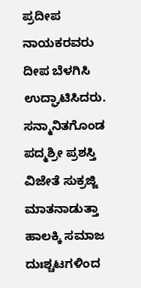ಪ್ರದೀಪ ನಾಯಕರವರು ದೀಪ ಬೆಳಗಿಸಿ ಉದ್ಘಾಟಿಸಿದರು. ಸನ್ಮಾನಿತಗೊಂಡ ಪದ್ಮಶ್ರೀ ಪ್ರಶಸ್ತಿ ವಿಜೇತೆ ಸುಕ್ರಜ್ಜಿ ಮಾತನಾಡುತ್ತಾ ಹಾಲಕ್ಕಿ ಸಮಾಜ ದುಃಶ್ಚಟಗಳಿಂದ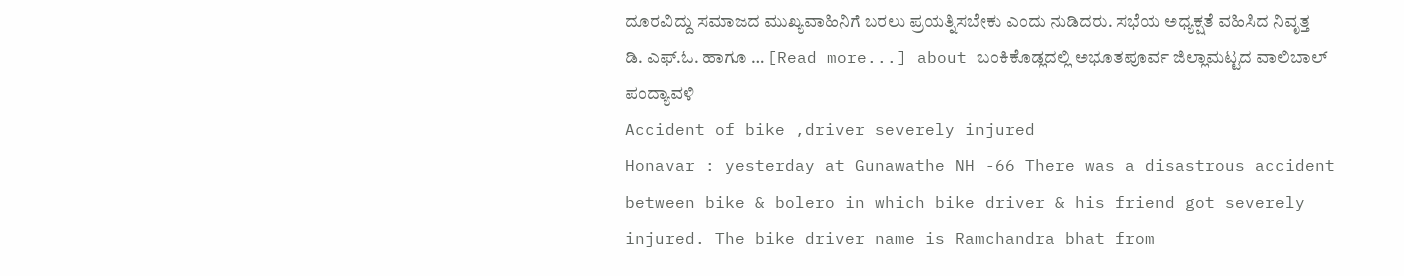ದೂರವಿದ್ದು ಸಮಾಜದ ಮುಖ್ಯವಾಹಿನಿಗೆ ಬರಲು ಪ್ರಯತ್ನಿಸಬೇಕು ಎಂದು ನುಡಿದರು. ಸಭೆಯ ಅಧ್ಯಕ್ಷತೆ ವಹಿಸಿದ ನಿವೃತ್ತ ಡಿ. ಎಫ್.ಓ. ಹಾಗೂ … [Read more...] about ಬಂಕಿಕೊಡ್ಲದಲ್ಲಿ ಅಭೂತಪೂರ್ವ ಜಿಲ್ಲಾಮಟ್ಟದ ವಾಲಿಬಾಲ್ ಪಂದ್ಯಾವಳಿ
Accident of bike ,driver severely injured
Honavar : yesterday at Gunawathe NH -66 There was a disastrous accident between bike & bolero in which bike driver & his friend got severely injured. The bike driver name is Ramchandra bhat from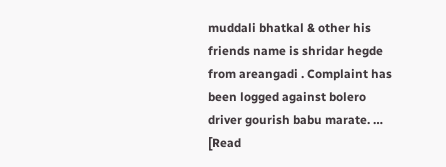muddali bhatkal & other his friends name is shridar hegde from areangadi . Complaint has been logged against bolero driver gourish babu marate. … [Read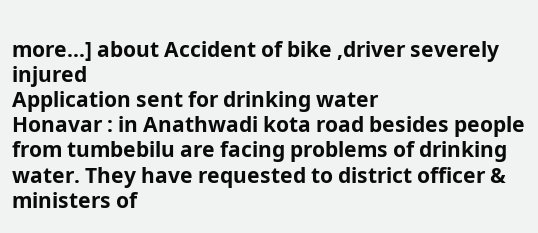more...] about Accident of bike ,driver severely injured
Application sent for drinking water
Honavar : in Anathwadi kota road besides people from tumbebilu are facing problems of drinking water. They have requested to district officer & ministers of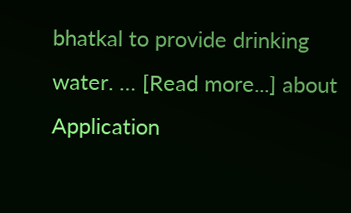bhatkal to provide drinking water. … [Read more...] about Application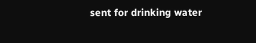sent for drinking water